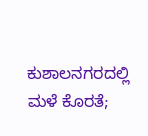ಕುಶಾಲನಗರದಲ್ಲಿ ಮಳೆ ಕೊರತೆ;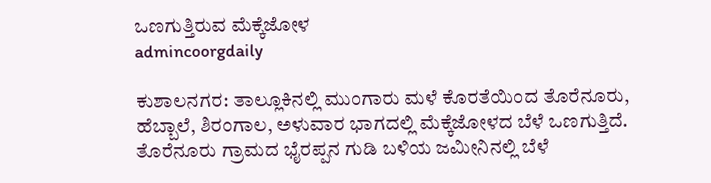ಒಣಗುತ್ತಿರುವ ಮೆಕ್ಕೆಜೋಳ
admincoorgdaily

ಕುಶಾಲನಗರ: ತಾಲ್ಲೂಕಿನಲ್ಲಿ ಮುಂಗಾರು ಮಳೆ ಕೊರತೆಯಿಂದ ತೊರೆನೂರು, ಹೆಬ್ಬಾಲೆ, ಶಿರಂಗಾಲ, ಅಳುವಾರ ಭಾಗದಲ್ಲಿ ಮೆಕ್ಕೆಜೋಳದ ಬೆಳೆ ಒಣಗುತ್ತಿದೆ.
ತೊರೆನೂರು ಗ್ರಾಮದ ಭೈರಪ್ಪನ ಗುಡಿ ಬಳಿಯ ಜಮೀನಿನಲ್ಲಿ ಬೆಳೆ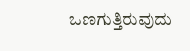ಒಣಗುತ್ತಿರುವುದು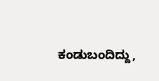ಕಂಡುಬಂದಿದ್ದು,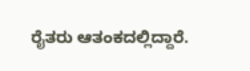ರೈತರು ಆತಂಕದಲ್ಲಿದ್ದಾರೆ.